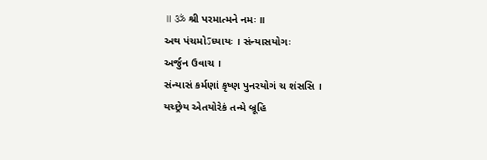॥ ॐ શ્રી પરમાત્મને નમઃ ॥
અથ પંચમોऽધ્યાયઃ । સંન્યાસયોગઃ
અર્જુન ઉવાચ ।
સંન્યાસં કર્મણાં કૃષ્ણ પુનરયોગં ચ શંસસિ ।
યચ્છ્રેય એતયોરેકં તન્મે બ્રૂહિ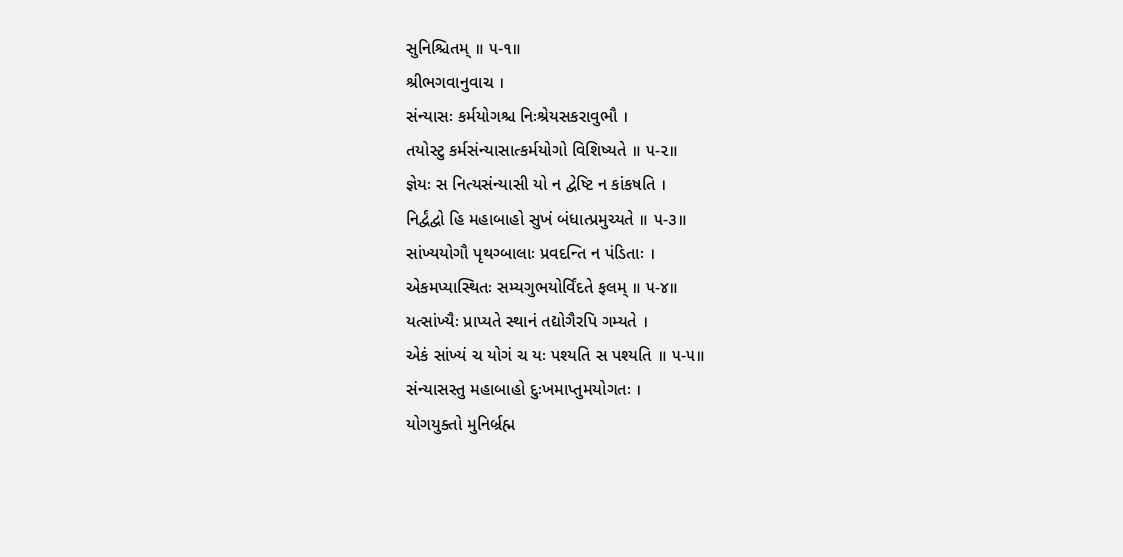સુનિશ્ચિતમ્ ॥ ૫-૧॥
શ્રીભગવાનુવાચ ।
સંન્યાસઃ કર્મયોગશ્ચ નિઃશ્રેયસકરાવુભૌ ।
તયોસ્ટુ કર્મસંન્યાસાત્કર્મયોગો વિશિષ્યતે ॥ ૫-૨॥
જ્ઞેયઃ સ નિત્યસંન્યાસી યો ન દ્વેષ્ટિ ન કાંકષતિ ।
નિર્દ્વંદ્વો હિ મહાબાહો સુખં બંધાત્પ્રમુચ્યતે ॥ ૫-૩॥
સાંખ્યયોગૌ પૃથગ્બાલાઃ પ્રવદન્તિ ન પંડિતાઃ ।
એકમપ્યાસ્થિતઃ સમ્યગુભયોર્વિંદતે ફલમ્ ॥ ૫-૪॥
યત્સાંખ્યૈઃ પ્રાપ્યતે સ્થાનં તદ્યોગૈરપિ ગમ્યતે ।
એકં સાંખ્યં ચ યોગં ચ યઃ પશ્યતિ સ પશ્યતિ ॥ ૫-૫॥
સંન્યાસસ્તુ મહાબાહો દુઃખમાપ્તુમયોગતઃ ।
યોગયુક્તો મુનિર્બ્રહ્મ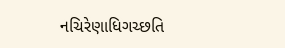નચિરેણાધિગચ્છતિ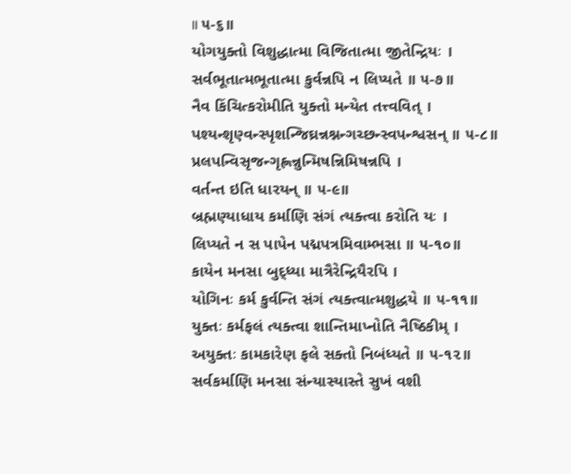॥ ૫-૬॥
યોગયુક્તો વિશુદ્ધાત્મા વિજિતાત્મા જીતેન્દ્રિયઃ ।
સર્વભૂતાત્મભૂતાત્મા કુર્વન્નપિ ન લિપ્યતે ॥ ૫-૭॥
નૈવ કિંચિત્કરોમીતિ યુક્તો મન્યેત તત્ત્વવિત્ ।
પશ્યન્શૃણ્વન્સ્પૃશન્જિઘ્રન્નશ્નન્ગચ્છન્સ્વપન્શ્વસન્ ॥ ૫-૮॥
પ્રલપન્વિસૃજન્ગૃહ્ણન્નુન્મિષન્નિમિષન્નપિ ।
વર્તન્ત ઇતિ ધારયન્ ॥ ૫-૯॥
બ્રહ્મણ્યાધાય કર્માણિ સંગં ત્યક્ત્વા કરોતિ યઃ ।
લિપ્યતે ન સ પાપેન પદ્મપત્રમિવામ્ભસા ॥ ૫-૧૦॥
કાયેન મનસા બુદ્ધ્યા માત્રૈરેન્દ્રિયૈરપિ ।
યોગિનઃ કર્મ કુર્વન્તિ સંગં ત્યક્ત્વાત્મશુદ્ધયે ॥ ૫-૧૧॥
યુક્તઃ કર્મફલં ત્યક્ત્વા શાન્તિમાપ્નોતિ નૈષ્ઠિકીમ્ ।
અયુક્તઃ કામકારેણ ફલે સક્તો નિબંધ્યતે ॥ ૫-૧૨॥
સર્વકર્માણિ મનસા સંન્યાસ્યાસ્તે સુખં વશી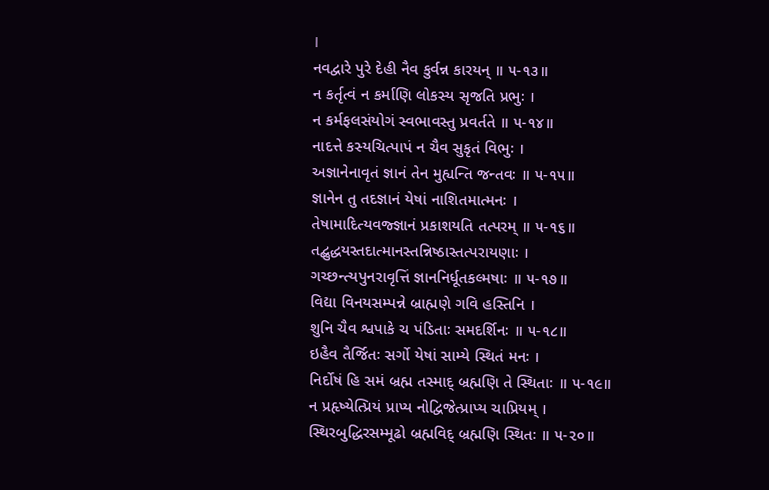।
નવદ્વારે પુરે દેહી નૈવ કુર્વન્ન કારયન્ ॥ ૫-૧૩॥
ન કર્તૃત્વં ન કર્માણિ લોકસ્ય સૃજતિ પ્રભુઃ ।
ન કર્મફલસંયોગં સ્વભાવસ્તુ પ્રવર્તતે ॥ ૫-૧૪॥
નાદત્તે કસ્યચિત્પાપં ન ચૈવ સુકૃતં વિભુઃ ।
અજ્ઞાનેનાવૃતં જ્ઞાનં તેન મુહ્યન્તિ જન્તવઃ ॥ ૫-૧૫॥
જ્ઞાનેન તુ તદજ્ઞાનં યેષાં નાશિતમાત્મનઃ ।
તેષામાદિત્યવજ્જ્ઞાનં પ્રકાશયતિ તત્પરમ્ ॥ ૫-૧૬॥
તદ્બુદ્ધયસ્તદાત્માનસ્તન્નિષ્ઠાસ્તત્પરાયણાઃ ।
ગચ્છન્ત્યપુનરાવૃત્તિં જ્ઞાનનિર્ધૂતકલ્મષાઃ ॥ ૫-૧૭॥
વિદ્યા વિનયસમ્પન્ને બ્રાહ્મણે ગવિ હસ્તિનિ ।
શુનિ ચૈવ શ્વપાકે ચ પંડિતાઃ સમદર્શિનઃ ॥ ૫-૧૮॥
ઇહૈવ તૈર્જિતઃ સર્ગો યેષાં સામ્યે સ્થિતં મનઃ ।
નિર્દોષં હિ સમં બ્રહ્મ તસ્માદ્ બ્રહ્મણિ તે સ્થિતાઃ ॥ ૫-૧૯॥
ન પ્રહૃષ્યેત્પ્રિયં પ્રાપ્ય નોદ્વિજેત્પ્રાપ્ય ચાપ્રિયમ્ ।
સ્થિરબુદ્ધિરસમ્મૂઢો બ્રહ્મવિદ્ બ્રહ્મણિ સ્થિતઃ ॥ ૫-૨૦॥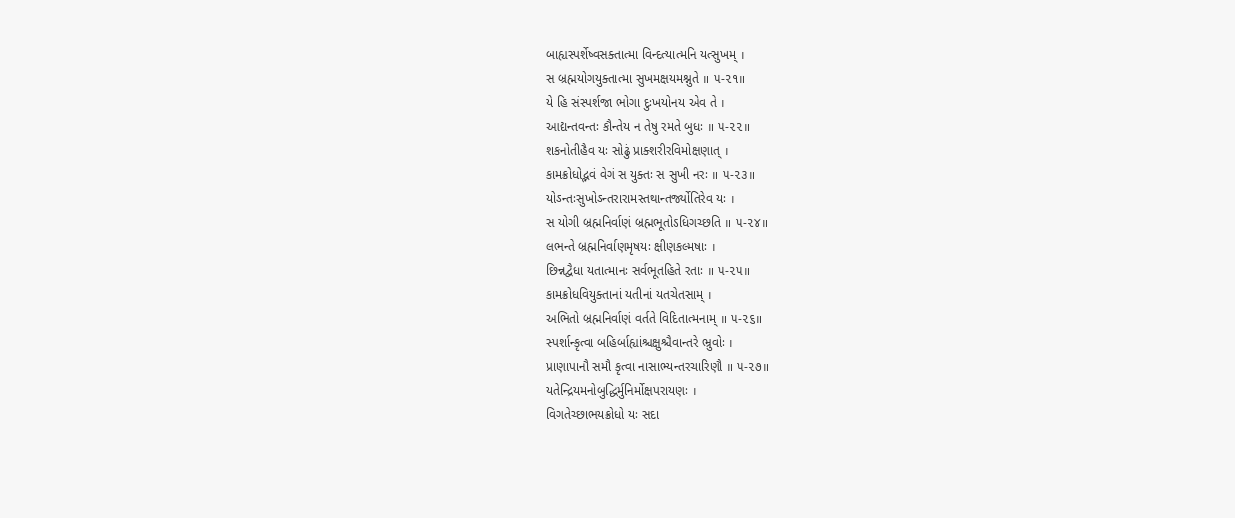બાહ્યસ્પર્શેષ્વસક્તાત્મા વિન્દત્યાત્મનિ યત્સુખમ્ ।
સ બ્રહ્મયોગયુક્તાત્મા સુખમક્ષયમશ્નુતે ॥ ૫-૨૧॥
યે હિ સંસ્પર્શજા ભોગા દુઃખયોનય એવ તે ।
આદ્યન્તવન્તઃ કૌન્તેય ન તેષુ રમતે બુધઃ ॥ ૫-૨૨॥
શકનોતીહૈવ યઃ સોઢું પ્રાક્શરીરવિમોક્ષણાત્ ।
કામક્રોધોદ્ભવં વેગં સ યુક્તઃ સ સુખી નરઃ ॥ ૫-૨૩॥
યોઽન્તઃસુખોઽન્તરારામસ્તથાન્તર્જ્યોતિરેવ યઃ ।
સ યોગી બ્રહ્મનિર્વાણં બ્રહ્મભૂતોऽધિગચ્છતિ ॥ ૫-૨૪॥
લભન્તે બ્રહ્મનિર્વાણમૃષયઃ ક્ષીણકલ્મષાઃ ।
છિન્નદ્વૈધા યતાત્માનઃ સર્વભૂતહિતે રતાઃ ॥ ૫-૨૫॥
કામક્રોધવિયુક્તાનાં યતીનાં યતચેતસામ્ ।
અભિતો બ્રહ્મનિર્વાણં વર્તતે વિદિતાત્મનામ્ ॥ ૫-૨૬॥
સ્પર્શાન્કૃત્વા બહિર્બાહ્યાંશ્ચક્ષુશ્ચૈવાન્તરે ભ્રુવોઃ ।
પ્રાણાપાનૌ સમૌ કૃત્વા નાસાભ્યન્તરચારિણૌ ॥ ૫-૨૭॥
યતેન્દ્રિયમનોબુદ્ધિર્મુનિર્મોક્ષપરાયણઃ ।
વિગતેચ્છાભયક્રોધો યઃ સદા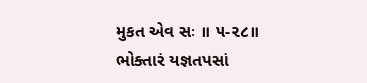મુકત એવ સઃ ॥ ૫-૨૮॥
ભોક્તારં યજ્ઞતપસાં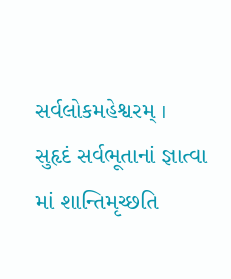સર્વલોકમહેશ્વરમ્ ।
સુહૃદં સર્વભૂતાનાં જ્ઞાત્વા માં શાન્તિમૃચ્છતિ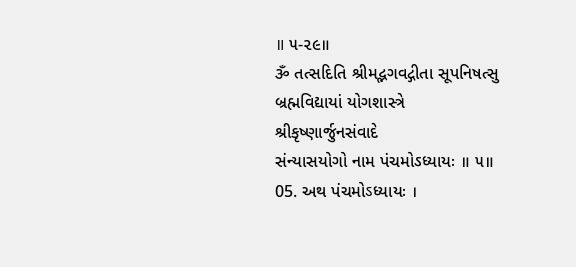॥ ૫-૨૯॥
ૐ તત્સદિતિ શ્રીમદ્ભગવદ્ગીતા સૂપનિષત્સુ
બ્રહ્મવિદ્યાયાં યોગશાસ્ત્રે શ્રીકૃષ્ણાર્જુનસંવાદે
સંન્યાસયોગો નામ પંચમોઽધ્યાયઃ ॥ ૫॥
05. અથ પંચમોऽધ્યાયઃ ।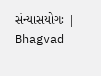સંન્યાસયોગઃ | Bhagvad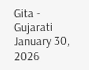Gita - Gujarati
January 30, 2026